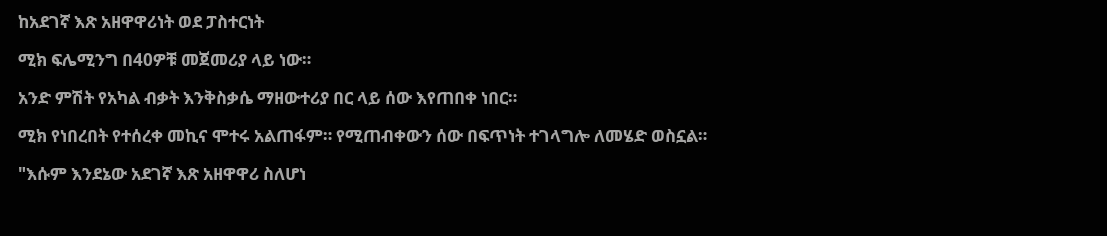ከአደገኛ እጽ አዘዋዋሪነት ወደ ፓስተርነት

ሚክ ፍሌሚንግ በ40ዎቹ መጀመሪያ ላይ ነው።

አንድ ምሽት የአካል ብቃት እንቅስቃሴ ማዘውተሪያ በር ላይ ሰው እየጠበቀ ነበር።

ሚክ የነበረበት የተሰረቀ መኪና ሞተሩ አልጠፋም። የሚጠብቀውን ሰው በፍጥነት ተገላግሎ ለመሄድ ወስኗል።

"እሱም እንደኔው አደገኛ እጽ አዘዋዋሪ ስለሆነ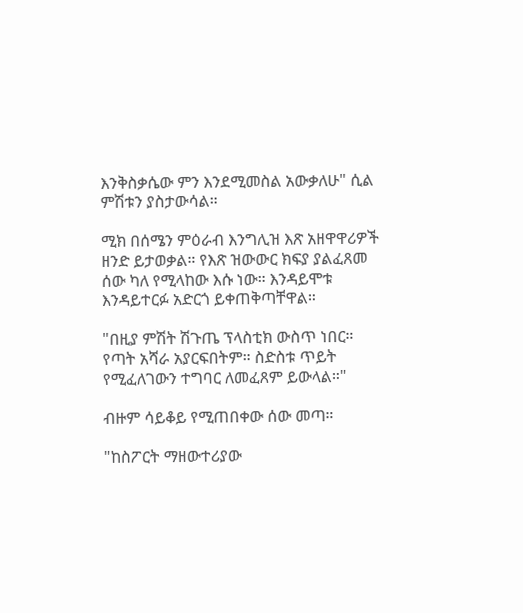እንቅስቃሴው ምን እንደሚመስል አውቃለሁ" ሲል ምሽቱን ያስታውሳል።

ሚክ በሰሜን ምዕራብ እንግሊዝ እጽ አዘዋዋሪዎች ዘንድ ይታወቃል። የእጽ ዝውውር ክፍያ ያልፈጸመ ሰው ካለ የሚላከው እሱ ነው። እንዳይሞቱ እንዳይተርፉ አድርጎ ይቀጠቅጣቸዋል።

"በዚያ ምሽት ሽጉጤ ፕላስቲክ ውስጥ ነበር። የጣት አሻራ አያርፍበትም። ስድስቱ ጥይት የሚፈለገውን ተግባር ለመፈጸም ይውላል።"

ብዙም ሳይቆይ የሚጠበቀው ሰው መጣ።

"ከስፖርት ማዘውተሪያው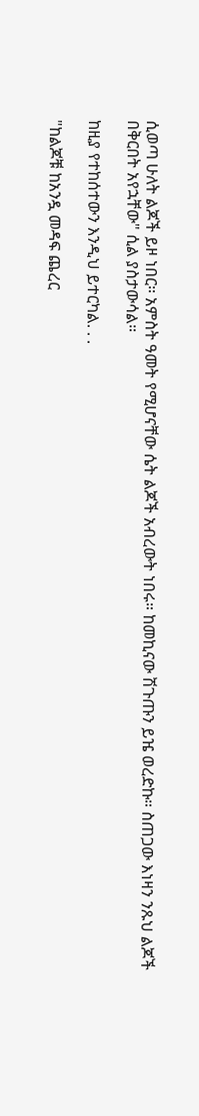ሲወጣ ሁለት ልጆች ይዞ ነበር። አምስት ዓመት የሚሆናቸው ሴት ልጆች አብረውት ነበሩ። ከመኪናው ሽጉጡን ይዤ ወረድኩ። ስጠጋው እነዛን ንጹህ ልጆች በቅርበት አየኋቸው" ሲል ያስታውሳል።

ከዚያ የተከሰተውን እንዲህ ይተርካል. . .

"ከልጆቹ ከአንዷ መዳፍ ጨረር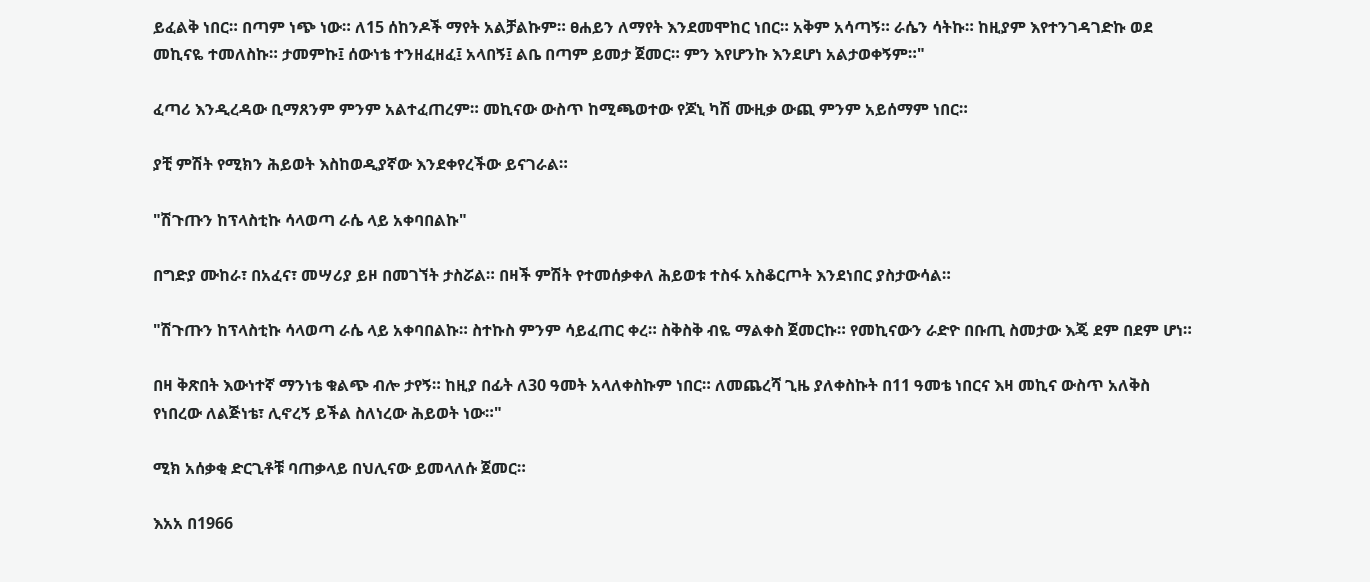ይፈልቅ ነበር። በጣም ነጭ ነው። ለ15 ሰከንዶች ማየት አልቻልኩም። ፀሐይን ለማየት እንደመሞከር ነበር። አቅም አሳጣኝ። ራሴን ሳትኩ። ከዚያም እየተንገዳገድኩ ወደ መኪናዬ ተመለስኩ። ታመምኩ፤ ሰውነቴ ተንዘፈዘፈ፤ አላበኝ፤ ልቤ በጣም ይመታ ጀመር። ምን እየሆንኩ እንደሆነ አልታወቀኝም።"

ፈጣሪ እንዲረዳው ቢማጸንም ምንም አልተፈጠረም። መኪናው ውስጥ ከሚጫወተው የጆኒ ካሽ ሙዚቃ ውጪ ምንም አይሰማም ነበር።

ያቺ ምሽት የሚክን ሕይወት እስከወዲያኛው እንደቀየረችው ይናገራል።

"ሽጉጡን ከፕላስቲኩ ሳላወጣ ራሴ ላይ አቀባበልኩ"

በግድያ ሙከራ፣ በአፈና፣ መሣሪያ ይዞ በመገኘት ታስሯል። በዛች ምሽት የተመሰቃቀለ ሕይወቱ ተስፋ አስቆርጦት እንደነበር ያስታውሳል።

"ሽጉጡን ከፕላስቲኩ ሳላወጣ ራሴ ላይ አቀባበልኩ። ስተኩስ ምንም ሳይፈጠር ቀረ። ስቅስቅ ብዬ ማልቀስ ጀመርኩ። የመኪናውን ራድዮ በቡጢ ስመታው እጄ ደም በደም ሆነ።

በዛ ቅጽበት እውነተኛ ማንነቴ ቁልጭ ብሎ ታየኝ። ከዚያ በፊት ለ30 ዓመት አላለቀስኩም ነበር። ለመጨረሻ ጊዜ ያለቀስኩት በ11 ዓመቴ ነበርና እዛ መኪና ውስጥ አለቅስ የነበረው ለልጅነቴ፣ ሊኖረኝ ይችል ስለነረው ሕይወት ነው።"

ሚክ አሰቃቂ ድርጊቶቹ ባጠቃላይ በህሊናው ይመላለሱ ጀመር።

እአአ በ1966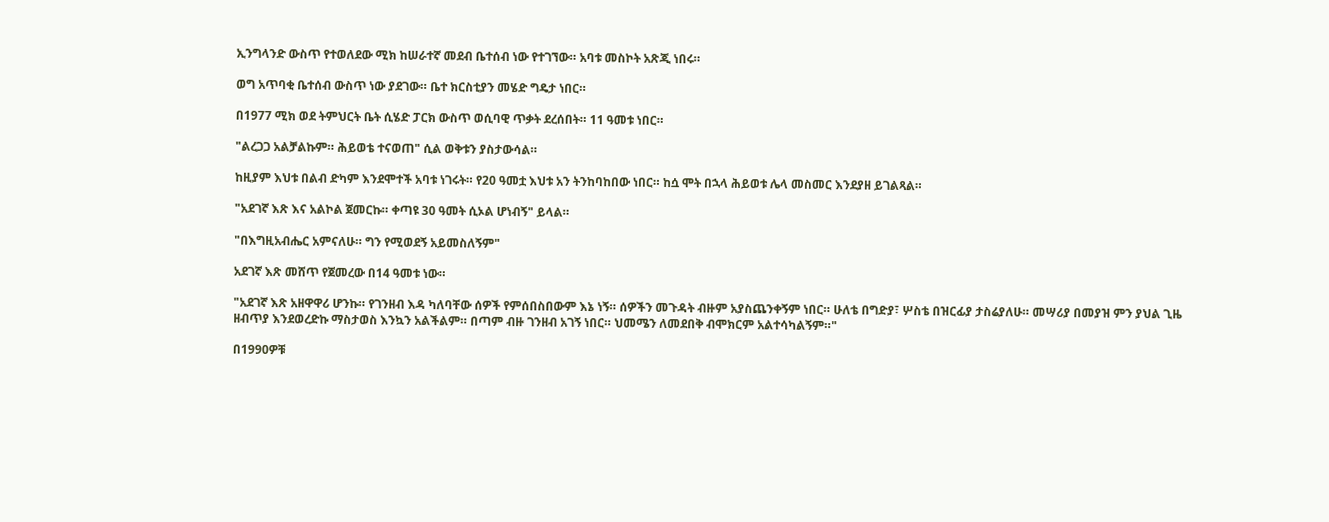ኢንግላንድ ውስጥ የተወለደው ሚክ ከሠራተኛ መደብ ቤተሰብ ነው የተገኘው። አባቱ መስኮት አጽጂ ነበሩ።

ወግ አጥባቂ ቤተሰብ ውስጥ ነው ያደገው። ቤተ ክርስቲያን መሄድ ግዴታ ነበር።

በ1977 ሚክ ወደ ትምህርት ቤት ሲሄድ ፓርክ ውስጥ ወሲባዊ ጥቃት ደረሰበት። 11 ዓመቱ ነበር።

"ልረጋጋ አልቻልኩም። ሕይወቴ ተናወጠ" ሲል ወቅቱን ያስታውሳል።

ከዚያም እህቱ በልብ ድካም እንደሞተች አባቱ ነገሩት። የ20 ዓመቷ እህቱ አን ትንከባከበው ነበር። ከሷ ሞት በኋላ ሕይወቱ ሌላ መስመር እንደያዘ ይገልጻል።

"አደገኛ እጽ እና አልኮል ጀመርኩ። ቀጣዩ 30 ዓመት ሲኦል ሆነብኝ" ይላል።

"በእግዚአብሔር አምናለሁ። ግን የሚወደኝ አይመስለኝም"

አደገኛ እጽ መሸጥ የጀመረው በ14 ዓመቱ ነው።

"አደገኛ እጽ አዘዋዋሪ ሆንኩ። የገንዘብ እዳ ካለባቸው ሰዎች የምሰበስበውም እኔ ነኝ። ሰዎችን መጉዳት ብዙም አያስጨንቀኝም ነበር። ሁለቴ በግድያ፣ ሦስቴ በዝርፊያ ታስሬያለሁ። መሣሪያ በመያዝ ምን ያህል ጊዜ ዘብጥያ እንደወረድኩ ማስታወስ እንኳን አልችልም። በጣም ብዙ ገንዘብ አገኝ ነበር። ህመሜን ለመደበቅ ብሞክርም አልተሳካልኝም።"

በ1990ዎቹ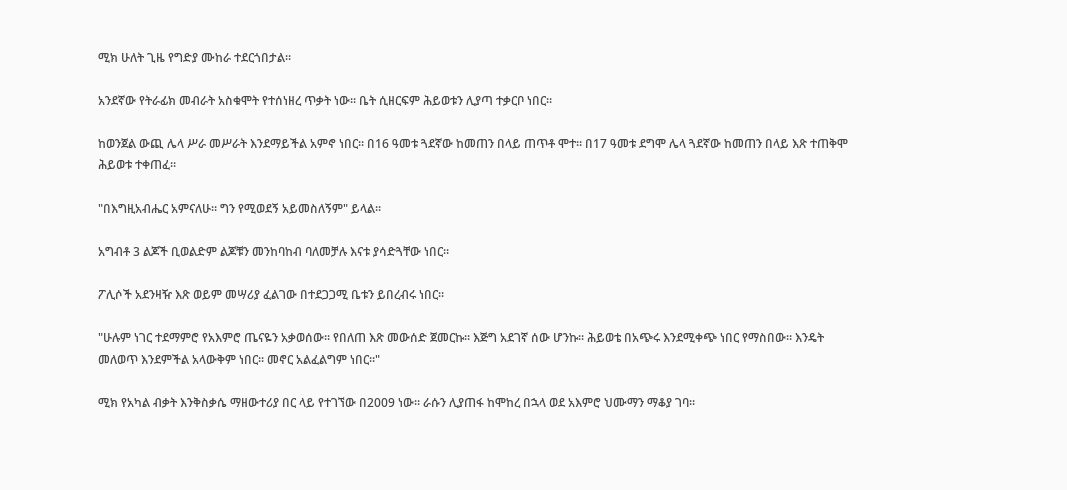ሚክ ሁለት ጊዜ የግድያ ሙከራ ተደርጎበታል።

አንደኛው የትራፊክ መብራት አስቁሞት የተሰነዘረ ጥቃት ነው። ቤት ሲዘርፍም ሕይወቱን ሊያጣ ተቃርቦ ነበር።

ከወንጀል ውጪ ሌላ ሥራ መሥራት እንደማይችል አምኖ ነበር። በ16 ዓመቱ ጓደኛው ከመጠን በላይ ጠጥቶ ሞተ። በ17 ዓመቱ ደግሞ ሌላ ጓደኛው ከመጠን በላይ እጽ ተጠቅሞ ሕይወቱ ተቀጠፈ።

"በእግዚአብሔር አምናለሁ። ግን የሚወደኝ አይመስለኝም" ይላል።

አግብቶ 3 ልጆች ቢወልድም ልጆቹን መንከባከብ ባለመቻሉ እናቱ ያሳድጓቸው ነበር።

ፖሊሶች አደንዛዥ እጽ ወይም መሣሪያ ፈልገው በተደጋጋሚ ቤቱን ይበረብሩ ነበር።

"ሁሉም ነገር ተደማምሮ የአእምሮ ጤናዬን አቃወሰው። የበለጠ እጽ መውሰድ ጀመርኩ። እጅግ አደገኛ ሰው ሆንኩ። ሕይወቴ በአጭሩ እንደሚቀጭ ነበር የማስበው። እንዴት መለወጥ እንደምችል አላውቅም ነበር። መኖር አልፈልግም ነበር።"

ሚክ የአካል ብቃት እንቅስቃሴ ማዘውተሪያ በር ላይ የተገኘው በ2009 ነው። ራሱን ሊያጠፋ ከሞከረ በኋላ ወደ አእምሮ ህሙማን ማቆያ ገባ።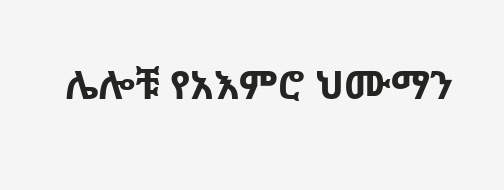ሌሎቹ የአእምሮ ህሙማን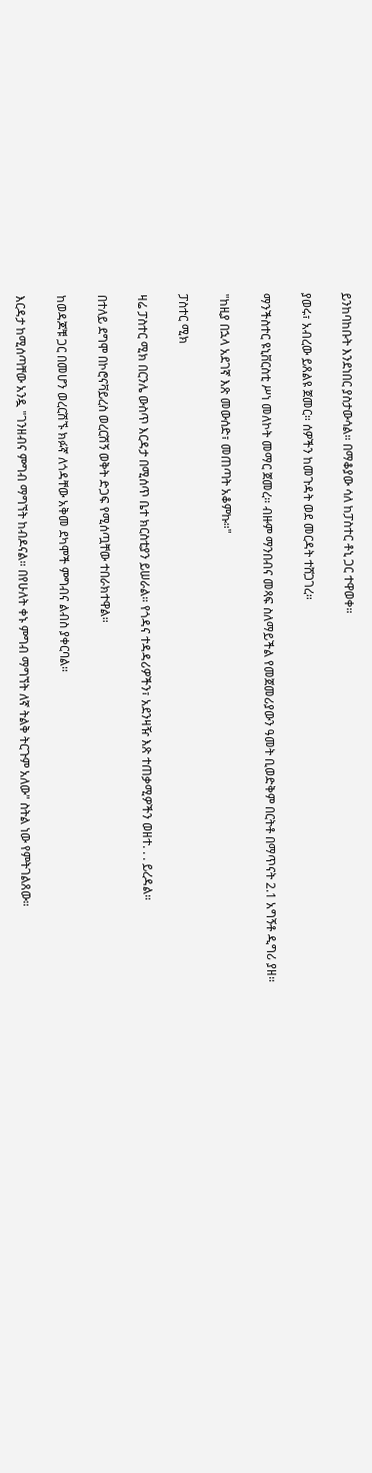ይንከባከቡት እንደነበር ያስታውሳል። በማቆያው ሳለ ከፓስተር ቶኒ ጋር ተዋወቀ።

ያወሩ፣ አብረው ይጸልዩ ጀመር። ሰዎችን ከመጉዳት ወደ መርዳት ተሸጋገረ።

ማንችስተር ዩኒቨርስቲ ሥነ መለኮት መማር ጀመረ። ብዙም ማንበብና መጻፍ ስለማይችል የመጀመሪያውን ዓመት ቢወድቅም በርትቶ በማጥናት 2.1 አግኝቶ ዲግሪ ያዘ።

"ከዚያ በኋላ አደገኛ እጽ መውሰድ፣ መጠጣት አቆምኩ።"

ፓስተር ሚክ

ዛሬ ፓስተር ሚክ በርንሌ ውስጥ እርዳታ በሚሰጥ ቤተ ክርስቲያን ይሠራል። የጎዳና ተዳዳሪዎችን፣ አደንዛዥ እጽ ተጠቃሚዎችን ወዘተ. . . ይረዳል።

በተለይ ደግሞ በኮሮናቫይረስ ወረርሽኝ ወቅት ድጋፍ የሚሰጧቸው ተበራክተዋል።

ከወዳጆቹ ጋር በመሆን ወረርሽኙ ክፉኛ ለጎዳቸው አቅመ ደካሞች ምግብና ልብስ ያቀርባል።

እርዳታ ከሚሰጣቸው አንዷ "ገንዘብና ምግብ ማግኘት ከብዶናል። በየሁለት ቀኑ ምግብ ማግኘት ለኛ ትልቅ ትርጉም አለው" ስትል ነው የምትገልጸው።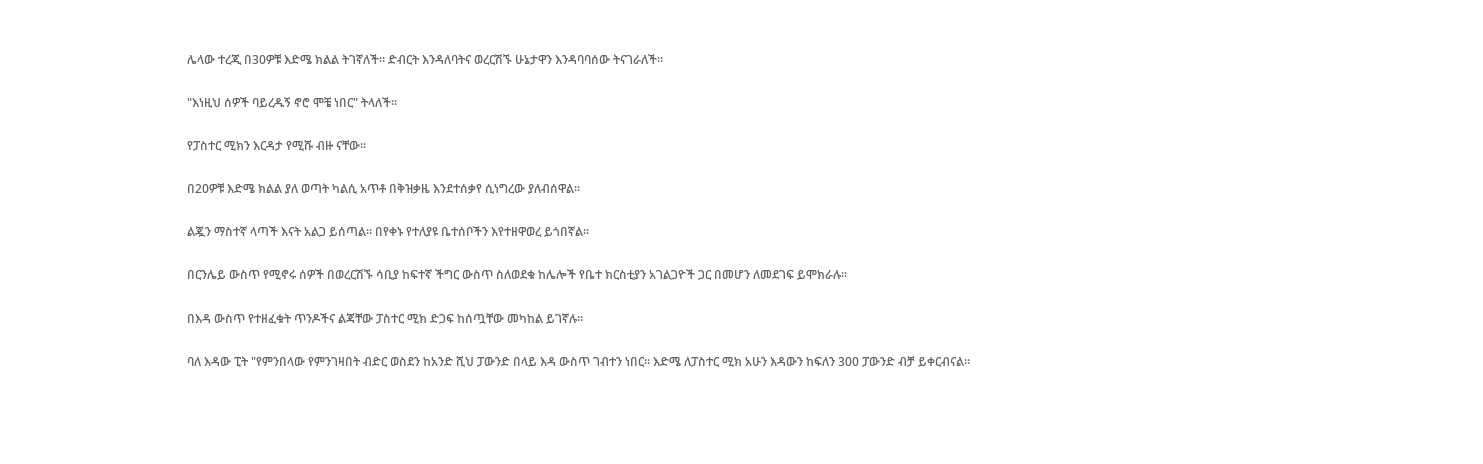ሌላው ተረጂ በ30ዎቹ እድሜ ክልል ትገኛለች። ድብርት እንዳለባትና ወረርሽኙ ሁኔታዋን እንዳባባሰው ትናገራለች።

"እነዚህ ሰዎች ባይረዱኝ ኖሮ ሞቼ ነበር" ትላለች።

የፓስተር ሚክን እርዳታ የሚሹ ብዙ ናቸው።

በ20ዎቹ እድሜ ክልል ያለ ወጣት ካልሲ አጥቶ በቅዝቃዜ እንደተሰቃየ ሲነግረው ያለብሰዋል።

ልጇን ማስተኛ ላጣች እናት አልጋ ይሰጣል። በየቀኑ የተለያዩ ቤተሰቦችን እየተዘዋወረ ይጎበኛል።

በርንሌይ ውስጥ የሚኖሩ ሰዎች በወረርሽኙ ሳቢያ ከፍተኛ ችግር ውስጥ ስለወደቁ ከሌሎች የቤተ ክርስቲያን አገልጋዮች ጋር በመሆን ለመደገፍ ይሞክራሉ።

በእዳ ውስጥ የተዘፈቁት ጥንዶችና ልጃቸው ፓስተር ሚክ ድጋፍ ከሰጧቸው መካከል ይገኛሉ።

ባለ እዳው ፒት "የምንበላው የምንገዛበት ብድር ወስደን ከአንድ ሺህ ፓውንድ በላይ እዳ ውስጥ ገብተን ነበር። እድሜ ለፓስተር ሚክ አሁን እዳውን ከፍለን 300 ፓውንድ ብቻ ይቀርብናል።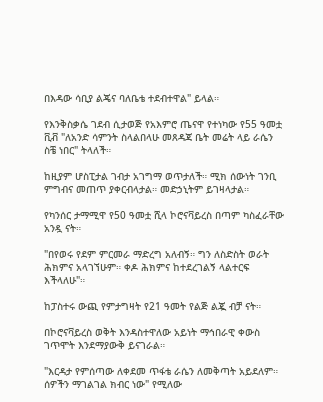በእዳው ሳቢያ ልጄና ባለቤቴ ተደብተዋል" ይላል።

የእንቅስቃሴ ገደብ ሲታወጅ የአእምሮ ጤናዋ የተነካው የ55 ዓመቷ ቪቭ "ለአንድ ሳምንት ስላልበላሁ መጸዳጃ ቤት መሬት ላይ ራሴን ስቼ ነበር" ትላለች።

ከዚያም ሆስፒታል ገብታ አገግማ ወጥታለች። ሚክ ሰውነት ገንቢ ምግብና መጠጥ ያቀርብላታል። መድኃኒትም ይገዛላታል።

የካንሰር ታማሚዋ የ50 ዓመቷ ሺላ ኮሮናቫይረስ በጣም ካስፈራቸው አንዷ ናት።

"በየወሩ የደም ምርመራ ማድረግ አለብኝ። ግን ለስድስት ወራት ሕክምና አላገኘሁም። ቀዶ ሕክምና ከተደረገልኝ ላልተርፍ እችላለሁ"።

ከፓስተሩ ውጪ የምታግዛት የ21 ዓመት የልጅ ልጇ ብቻ ናት።

በኮሮናቫይረስ ወቅት እንዳስተዋለው አይነት ማኅበራዊ ቀውስ ገጥሞት እንደማያውቅ ይናገራል።

"እርዳታ የምሰጣው ለቀደመ ጥፋቴ ራሴን ለመቅጣት አይደለም። ሰዎችን ማገልገል ክብር ነው" የሚለው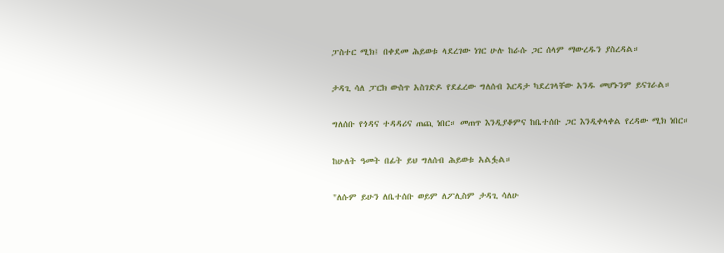ፓስተር ሚክ፤ በቀደመ ሕይወቱ ላደረገው ነገር ሁሉ ከራሱ ጋር ሰላም ማውረዱን ያስረዳል።

ታዳጊ ሳለ ፓርክ ውስጥ አስገድዶ የደፈረው ግለሰብ እርዳታ ካደረገላቸው አንዱ መሆኑንም ይናገራል።

ግለሰቡ የጎዳና ተዳዳሪና ጠጪ ነበር። መጠጥ እንዲያቆምና ከቤተሰቡ ጋር እንዲቀላቀል የረዳው ሚክ ነበር።

ከሁለት ዓመት በፊት ይህ ግለሰብ ሕይወቱ አልፏል።

"ለሱም ይሁን ለቤተሰቡ ወይም ለፖሊስም ታዳጊ ሳለሁ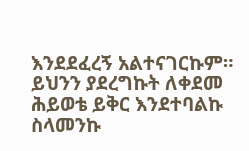እንደደፈረኝ አልተናገርኩም። ይህንን ያደረግኩት ለቀደመ ሕይወቴ ይቅር እንደተባልኩ ስላመንኩ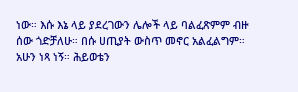ነው። እሱ እኔ ላይ ያደረገውን ሌሎች ላይ ባልፈጽምም ብዙ ሰው ጎድቻለሁ። በሱ ሀጢያት ውስጥ መኖር አልፈልግም። አሁን ነጻ ነኝ። ሕይወቴን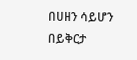በሀዘን ሳይሆን በይቅርታ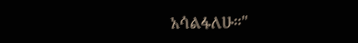አሳልፋለሁ።"